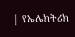| የኤሌክትሪክ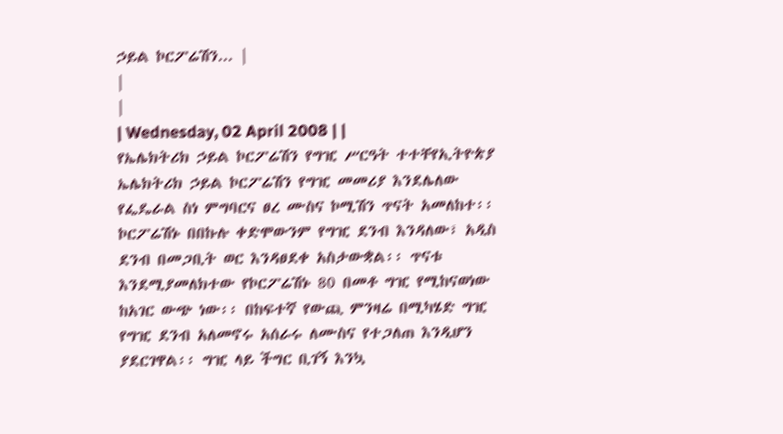ኃይል ኮርፖሬሽን... |
|
|
| Wednesday, 02 April 2008 | |
የኤሌክትሪክ ኃይል ኮርፖሬሽን የግዢ ሥርዓት ተተቸየኢትዮጵያ ኤሌክትሪክ ኃይል ኮርፖሬሽን የግዢ መመሪያ እንደሌለው የፌዴራል ስነ ምግባርና ፀረ ሙስና ኮሚሽን ጥናት አመለከተ፡፡ ኮርፖሬሽኑ በበኩሉ ቀድሞውንም የግዢ ደንብ እንዳለው፣ አዲስ ደንብ በመጋቢት ወር እንዳፀደቀ አስታውቋል፡፡ ጥናቱ እንደሚያመለክተው የኮርፖሬሽኑ 80 በመቶ ግዢ የሚከናወነው ከአገር ውጭ ነው፡፡ በከፍተኛ የውጪ ምንዛሬ በሚካሄድ ግዢ የግዢ ደንብ አለመኖሩ አሰራሩ ለሙስና የተጋለጠ እንዲሆን ያደርገዋል፡፡ ግዢ ላይ ችግር ቢገኝ እንኳ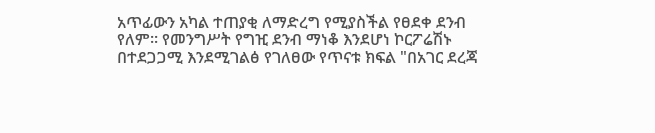አጥፊውን አካል ተጠያቂ ለማድረግ የሚያስችል የፀደቀ ደንብ የለም፡፡ የመንግሥት የግዢ ደንብ ማነቆ እንደሆነ ኮርፖሬሽኑ በተደጋጋሚ እንደሚገልፅ የገለፀው የጥናቱ ክፍል "በአገር ደረጃ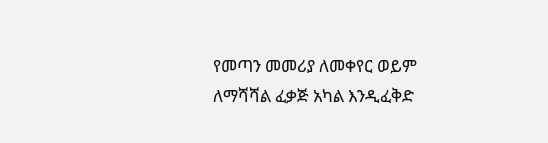የመጣን መመሪያ ለመቀየር ወይም ለማሻሻል ፈቃጅ አካል እንዲፈቅድ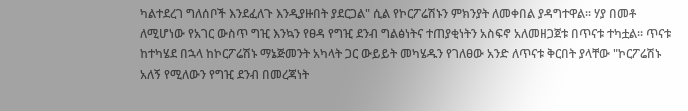ካልተደረገ ግለሰቦች እንደፈለጉ እንዲያዙበት ያደርጋል" ሲል የኮርፖሬሽኑን ምክንያት ለመቀበል ያዳግተዋል፡፡ ሃያ በመቶ ለሚሆነው የአገር ውስጥ ግዢ እንኳን የፀዳ የግዢ ደንብ ግልፅነትና ተጠያቂነትን አስፍኖ አለመዘጋጀቱ በጥናቱ ተካቷል፡፡ ጥናቱ ከተካሄደ በኋላ ከኮርፖሬሽኑ ማኔጅመንት አካላት ጋር ውይይት መካሄዱን የገለፀው አንድ ለጥናቱ ቅርበት ያላቸው "ኮርፖሬሽኑ አለኝ የሚለውን የግዢ ደንብ በመረጃነት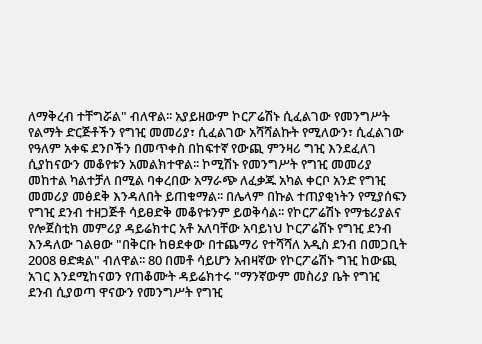ለማቅረብ ተቸግሯል" ብለዋል፡፡ አያይዘውም ኮርፖሬሽኑ ሲፈልገው የመንግሥት የልማት ድርጅቶችን የግዢ መመሪያ፣ ሲፈልገው አሻሻልኩት የሚለውን፣ ሲፈልገው የዓለም አቀፍ ደንቦችን በመጥቀስ በከፍተኛ የውጪ ምንዛሪ ግዢ እንደፈለገ ሲያከናውን መቆየቱን አመልክተዋል፡፡ ኮሚሽኑ የመንግሥት የግዢ መመሪያ መከተል ካልተቻለ በሚል ባቀረበው አማራጭ ለፈቃጁ አካል ቀርቦ አንድ የግዢ መመሪያ መፅደቅ እንዳለበት ይጠቁማል፡፡ በሌላም በኩል ተጠያቂነትን የሚያሰፍን የግዢ ደንብ ተዘጋጅቶ ሳይፀድቅ መቆየቱንም ይወቅሳል፡፡ የኮርፖሬሽኑ የማቴሪያልና የሎጀስቲክ መምሪያ ዳይሬክተር አቶ አለባቸው አባይነህ ኮርፖሬሽኑ የግዢ ደንብ እንዳለው ገልፀው "በቅርቡ ከፀደቀው በተጨማሪ የተሻሻለ አዲስ ደንብ በመጋቢት 2008 ፀድቋል" ብለዋል፡፡ 80 በመቶ ሳይሆን አብዛኛው የኮርፖሬሽኑ ግዢ ከውጪ አገር እንደሚከናወን የጠቆሙት ዳይሬክተሩ "ማንኛውም መስሪያ ቤት የግዢ ደንብ ሲያወጣ ዋናውን የመንግሥት የግዢ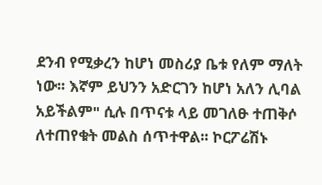ደንብ የሚቃረን ከሆነ መስሪያ ቤቱ የለም ማለት ነው፡፡ እኛም ይህንን አድርገን ከሆነ አለን ሊባል አይችልም" ሲሉ በጥናቱ ላይ መገለፁ ተጠቅሶ ለተጠየቁት መልስ ሰጥተዋል፡፡ ኮርፖሬሽኑ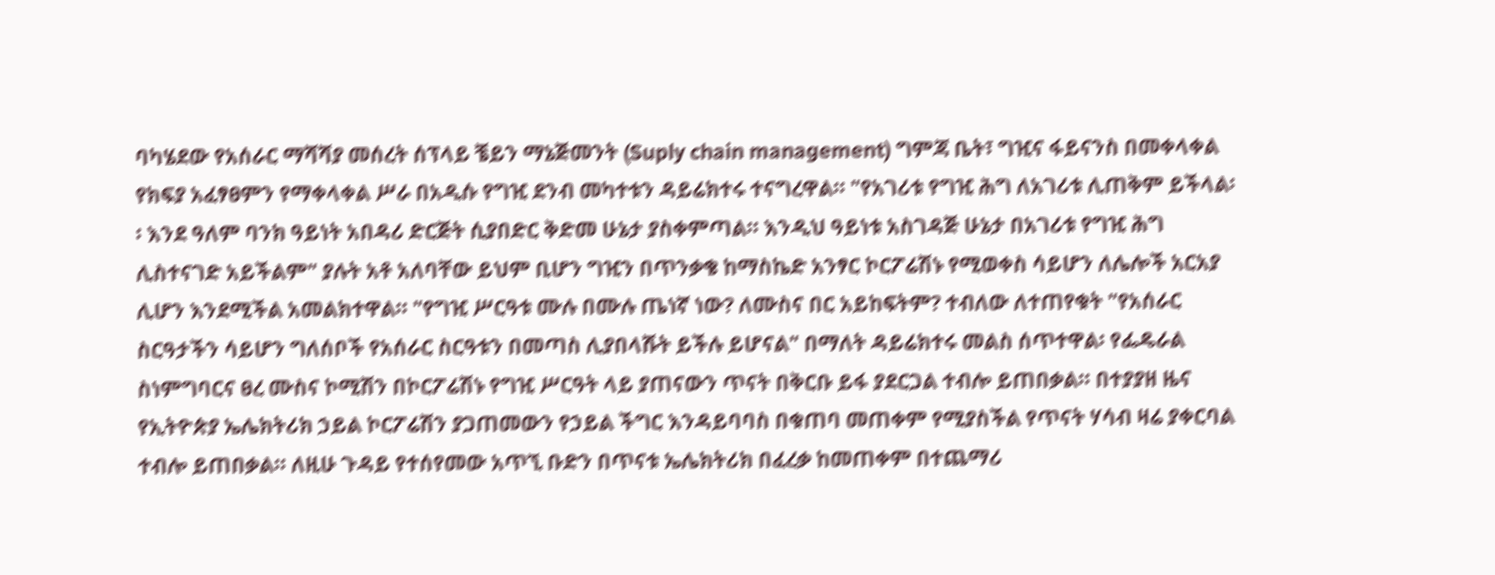ባካሄደው የአሰራር ማሻሻያ መሰረት ሰፕላይ ቼይን ማኔጅመንት (Suply chain management) ግምጃ ቤት፣ ግዢና ፋይናንስ በመቀላቀል የክፍያ አፈፃፀምን የማቀላቀል ሥራ በአዲሱ የግዢ ደንብ መካተቱን ዳይሬክተሩ ተናግረዋል፡፡ "የአገሪቱ የግዢ ሕግ ለአገሪቱ ሊጠቅም ይችላል፡፡ እንደ ዓለም ባንክ ዓይነት አበዳሪ ድርጅት ሲያበድር ቅድመ ሁኔታ ያስቀምጣል፡፡ እንዲህ ዓይነቱ አስገዳጅ ሁኔታ በአገሪቱ የግዢ ሕግ ሊስተናገድ አይችልም" ያሉት አቶ አለባቸው ይህም ቢሆን ግዢን በጥንቃቄ ከማስኬድ አንፃር ኮርፖሬሽኑ የሚወቀስ ሳይሆን ለሌሎች አርአያ ሊሆን እንደሚችል አመልክተዋል፡፡ "የግዢ ሥርዓቱ ሙሉ በሙሉ ጤነኛ ነው? ለሙስና በር አይከፍትም? ተብለው ለተጠየቁት "የአሰራር ስርዓታችን ሳይሆን ግለሰቦች የአሰራር ስርዓቱን በመጣስ ሊያበላሹት ይችሉ ይሆናል" በማለት ዳይሬክተሩ መልስ ሰጥተዋል፡ የፌዴራል ስነምግባርና ፀረ ሙስና ኮሚሽን በኮርፖሬሽኑ የግዢ ሥርዓት ላይ ያጠናውን ጥናት በቅርቡ ይፋ ያደርጋል ተብሎ ይጠበቃል፡፡ በተያያዘ ዜና የኢትዮጵያ ኤሌክትሪክ ኃይል ኮርፖሬሽን ያጋጠመውን የኃይል ችግር እንዳይባባስ በቁጠባ መጠቀም የሚያስችል የጥናት ሃሳብ ዛሬ ያቀርባል ተብሎ ይጠበቃል፡፡ ለዚሁ ጉዳይ የተሰየመው አጥኚ ቡድን በጥናቱ ኤሌክትሪክ በፈረቃ ከመጠቀም በተጨማሪ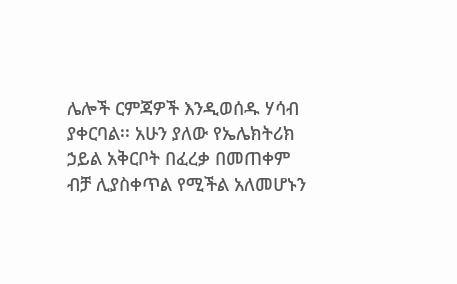ሌሎች ርምጃዎች እንዲወሰዱ ሃሳብ ያቀርባል፡፡ አሁን ያለው የኤሌክትሪክ ኃይል አቅርቦት በፈረቃ በመጠቀም ብቻ ሊያስቀጥል የሚችል አለመሆኑን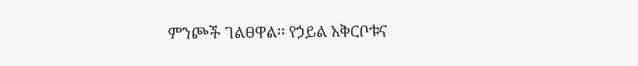ምንጮች ገልፀዋል፡፡ የኃይል አቅርቦቱና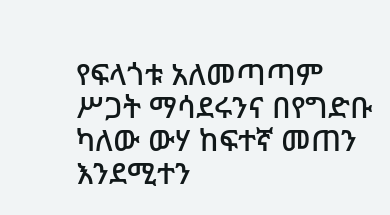የፍላጎቱ አለመጣጣም ሥጋት ማሳደሩንና በየግድቡ ካለው ውሃ ከፍተኛ መጠን እንደሚተን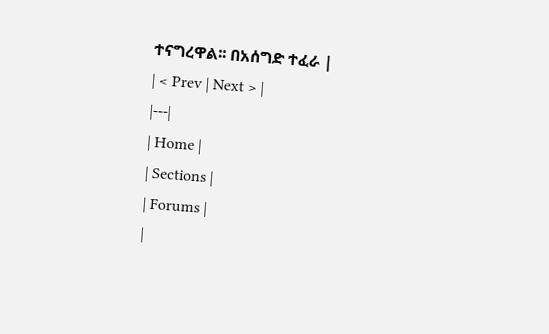ተናግረዋል፡፡ በአሰግድ ተፈራ |
| < Prev | Next > |
|---|
| Home |
| Sections |
| Forums |
|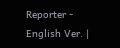Reporter - English Ver. |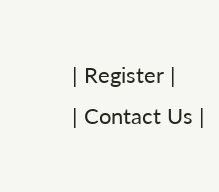| Register |
| Contact Us |